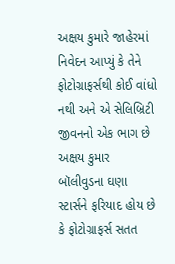અક્ષય કુમારે જાહેરમાં નિવેદન આપ્યું કે તેને ફોટોગ્રાફર્સથી કોઈ વાંધો નથી અને એ સેલિબ્રિટી જીવનનો એક ભાગ છે
અક્ષય કુમાર
બૉલીવુડના ઘણા સ્ટાર્સને ફરિયાદ હોય છે કે ફોટોગ્રાફર્સ સતત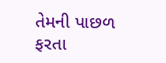તેમની પાછળ ફરતા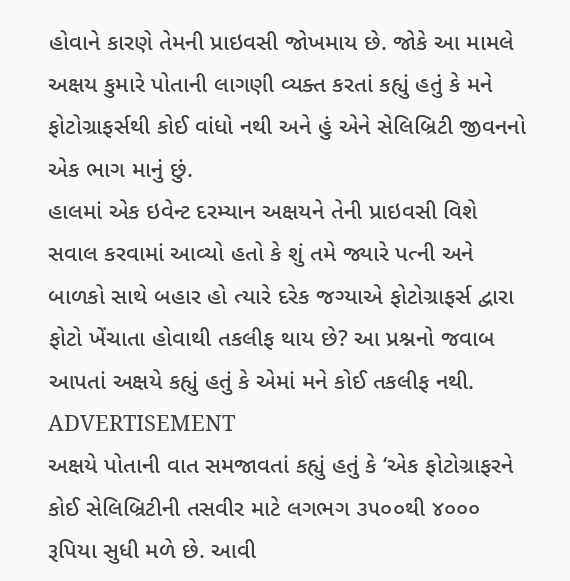હોવાને કારણે તેમની પ્રાઇવસી જોખમાય છે. જોકે આ મામલે અક્ષય કુમારે પોતાની લાગણી વ્યક્ત કરતાં કહ્યું હતું કે મને ફોટોગ્રાફર્સથી કોઈ વાંધો નથી અને હું એને સેલિબ્રિટી જીવનનો એક ભાગ માનું છું.
હાલમાં એક ઇવેન્ટ દરમ્યાન અક્ષયને તેની પ્રાઇવસી વિશે સવાલ કરવામાં આવ્યો હતો કે શું તમે જ્યારે પત્ની અને બાળકો સાથે બહાર હો ત્યારે દરેક જગ્યાએ ફોટોગ્રાફર્સ દ્વારા ફોટો ખેંચાતા હોવાથી તકલીફ થાય છે? આ પ્રશ્નનો જવાબ આપતાં અક્ષયે કહ્યું હતું કે એમાં મને કોઈ તકલીફ નથી.
ADVERTISEMENT
અક્ષયે પોતાની વાત સમજાવતાં કહ્યું હતું કે ‘એક ફોટોગ્રાફરને કોઈ સેલિબ્રિટીની તસવીર માટે લગભગ ૩૫૦૦થી ૪૦૦૦ રૂપિયા સુધી મળે છે. આવી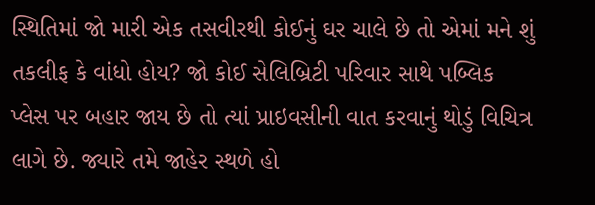સ્થિતિમાં જો મારી એક તસવીરથી કોઈનું ઘર ચાલે છે તો એમાં મને શું તકલીફ કે વાંધો હોય? જો કોઈ સેલિબ્રિટી પરિવાર સાથે પબ્લિક પ્લેસ પર બહાર જાય છે તો ત્યાં પ્રાઇવસીની વાત કરવાનું થોડું વિચિત્ર લાગે છે. જ્યારે તમે જાહેર સ્થળે હો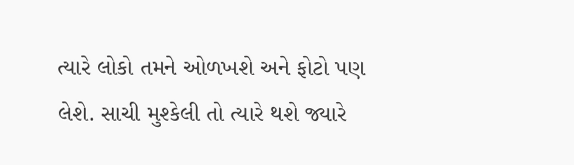ત્યારે લોકો તમને ઓળખશે અને ફોટો પણ લેશે. સાચી મુશ્કેલી તો ત્યારે થશે જ્યારે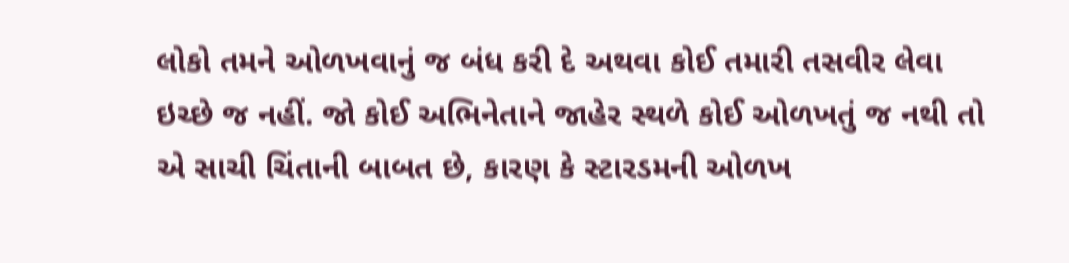લોકો તમને ઓળખવાનું જ બંધ કરી દે અથવા કોઈ તમારી તસવીર લેવા ઇચ્છે જ નહીં. જો કોઈ અભિનેતાને જાહેર સ્થળે કોઈ ઓળખતું જ નથી તો એ સાચી ચિંતાની બાબત છે, કારણ કે સ્ટારડમની ઓળખ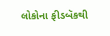લોકોના ફીડબૅકથી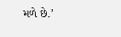મળે છે.’